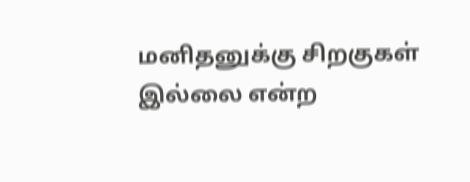மனிதனுக்கு சிறகுகள் இல்லை என்ற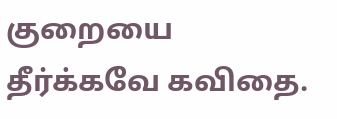குறையை தீர்க்கவே கவிதை.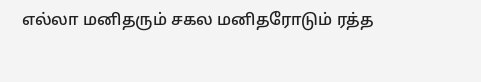எல்லா மனிதரும் சகல மனிதரோடும் ரத்த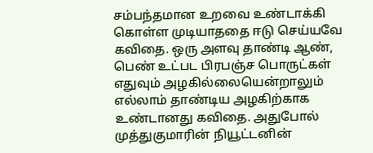சம்பந்தமான உறவை உண்டாக்கி
கொள்ள முடியாததை ஈடு செய்யவே கவிதை. ஒரு அளவு தாண்டி ஆண்,
பெண் உட்பட பிரபஞ்ச பொருட்கள் எதுவும் அழகில்லையென்றாலும்
எல்லாம் தாண்டிய அழகிற்காக உண்டானது கவிதை. அதுபோல்
முத்துகுமாரின் நியூட்டனின்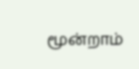மூன்றாம்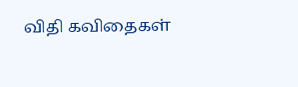விதி கவிதைகள்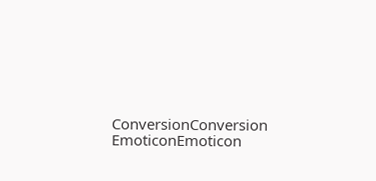ConversionConversion EmoticonEmoticon